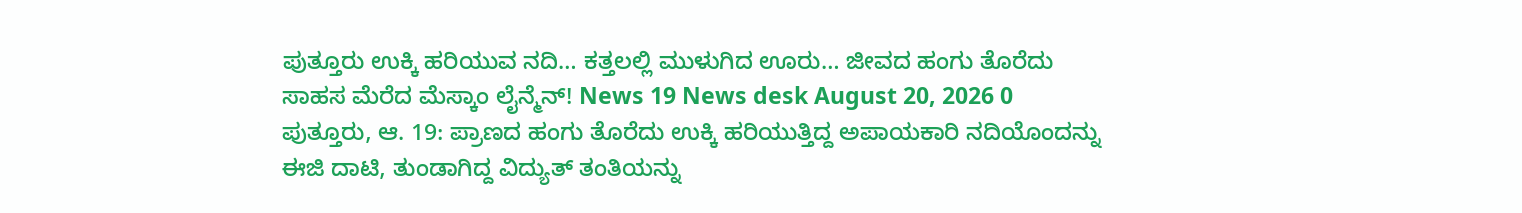ಪುತ್ತೂರು ಉಕ್ಕಿ ಹರಿಯುವ ನದಿ… ಕತ್ತಲಲ್ಲಿ ಮುಳುಗಿದ ಊರು… ಜೀವದ ಹಂಗು ತೊರೆದು ಸಾಹಸ ಮೆರೆದ ಮೆಸ್ಕಾಂ ಲೈನ್ಮೆನ್! News 19 News desk August 20, 2026 0 ಪುತ್ತೂರು, ಆ. 19: ಪ್ರಾಣದ ಹಂಗು ತೊರೆದು ಉಕ್ಕಿ ಹರಿಯುತ್ತಿದ್ದ ಅಪಾಯಕಾರಿ ನದಿಯೊಂದನ್ನು ಈಜಿ ದಾಟಿ, ತುಂಡಾಗಿದ್ದ ವಿದ್ಯುತ್ ತಂತಿಯನ್ನು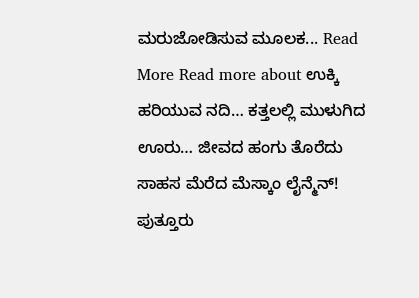ಮರುಜೋಡಿಸುವ ಮೂಲಕ... Read More Read more about ಉಕ್ಕಿ ಹರಿಯುವ ನದಿ… ಕತ್ತಲಲ್ಲಿ ಮುಳುಗಿದ ಊರು… ಜೀವದ ಹಂಗು ತೊರೆದು ಸಾಹಸ ಮೆರೆದ ಮೆಸ್ಕಾಂ ಲೈನ್ಮೆನ್!
ಪುತ್ತೂರು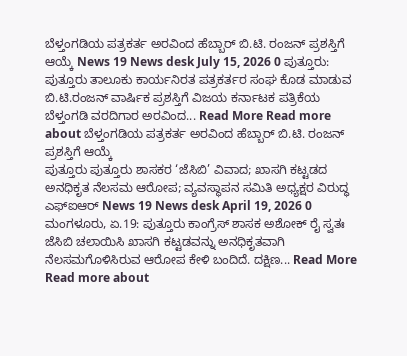ಬೆಳ್ತಂಗಡಿಯ ಪತ್ರಕರ್ತ ಅರವಿಂದ ಹೆಬ್ಬಾರ್ ಬಿ.ಟಿ. ರಂಜನ್ ಪ್ರಶಸ್ತಿಗೆ ಆಯ್ಕೆ News 19 News desk July 15, 2026 0 ಪುತ್ತೂರು: ಪುತ್ತೂರು ತಾಲೂಕು ಕಾರ್ಯನಿರತ ಪತ್ರಕರ್ತರ ಸಂಘ ಕೊಡ ಮಾಡುವ ಬಿ.ಟಿ.ರಂಜನ್ ವಾರ್ಷಿಕ ಪ್ರಶಸ್ತಿಗೆ ವಿಜಯ ಕರ್ನಾಟಕ ಪತ್ರಿಕೆಯ ಬೆಳ್ತಂಗಡಿ ವರದಿಗಾರ ಅರವಿಂದ... Read More Read more about ಬೆಳ್ತಂಗಡಿಯ ಪತ್ರಕರ್ತ ಅರವಿಂದ ಹೆಬ್ಬಾರ್ ಬಿ.ಟಿ. ರಂಜನ್ ಪ್ರಶಸ್ತಿಗೆ ಆಯ್ಕೆ
ಪುತ್ತೂರು ಪುತ್ತೂರು ಶಾಸಕರ ‘ಜೆಸಿಬಿ’ ವಿವಾದ; ಖಾಸಗಿ ಕಟ್ಟಡದ ಅನಧಿಕೃತ ನೆಲಸಮ ಆರೋಪ; ವ್ಯವಸ್ಥಾಪನ ಸಮಿತಿ ಅಧ್ಯಕ್ಷರ ವಿರುದ್ಧ ಎಫ್ಐಆರ್ News 19 News desk April 19, 2026 0 ಮಂಗಳೂರು, ಏ.19: ಪುತ್ತೂರು ಕಾಂಗ್ರೆಸ್ ಶಾಸಕ ಅಶೋಕ್ ರೈ ಸ್ವತಃ ಜೆಸಿಬಿ ಚಲಾಯಿಸಿ ಖಾಸಗಿ ಕಟ್ಟಡವನ್ನು ಅನಧಿಕೃತವಾಗಿ ನೆಲಸಮಗೊಳಿಸಿರುವ ಆರೋಪ ಕೇಳಿ ಬಂದಿದೆ. ದಕ್ಷಿಣ... Read More Read more about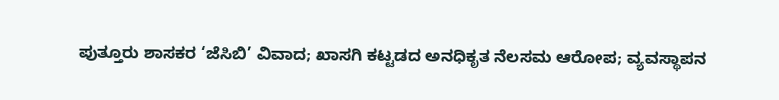ಪುತ್ತೂರು ಶಾಸಕರ ‘ಜೆಸಿಬಿ’ ವಿವಾದ; ಖಾಸಗಿ ಕಟ್ಟಡದ ಅನಧಿಕೃತ ನೆಲಸಮ ಆರೋಪ; ವ್ಯವಸ್ಥಾಪನ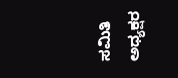ಸಮಿತಿ ಅಧ್ಯಕ್ಷರ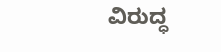ವಿರುದ್ಧ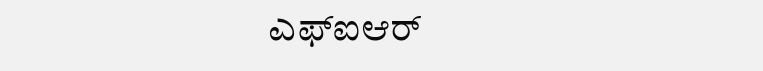ಎಫ್ಐಆರ್